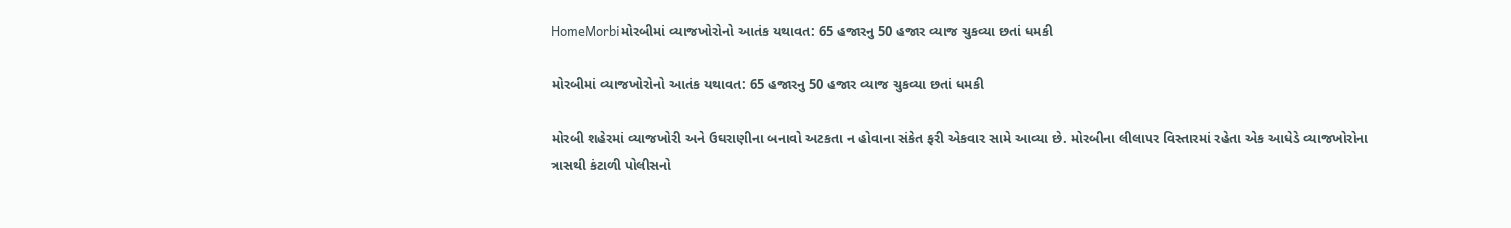HomeMorbiમોરબીમાં વ્યાજખોરોનો આતંક યથાવત: 65 હજારનુ 50 હજાર વ્યાજ ચુકવ્યા છતાં ધમકી

મોરબીમાં વ્યાજખોરોનો આતંક યથાવત: 65 હજારનુ 50 હજાર વ્યાજ ચુકવ્યા છતાં ધમકી

મોરબી શહેરમાં વ્યાજખોરી અને ઉઘરાણીના બનાવો અટકતા ન હોવાના સંકેત ફરી એકવાર સામે આવ્યા છે. મોરબીના લીલાપર વિસ્તારમાં રહેતા એક આધેડે વ્યાજખોરોના ત્રાસથી કંટાળી પોલીસનો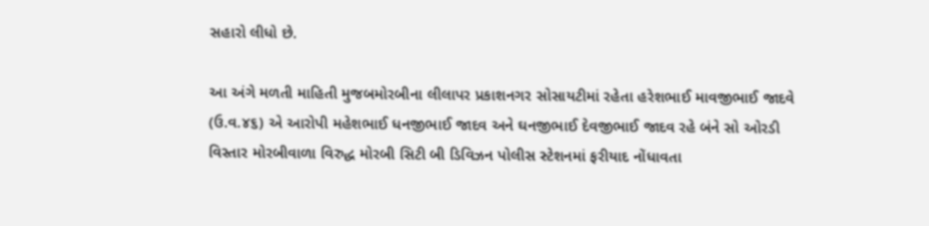સહારો લીધો છે.

આ અંગે મળતી માહિતી મુજબમોરબીના લીલાપર પ્રકાશનગર સોસાયટીમાં રહેતા હરેશભાઈ માવજીભાઈ જાદવે (ઉ.વ.૪૬) એ આરોપી મહેશભાઈ ધનજીભાઈ જાદવ અને ઘનજીભાઈ દેવજીભાઈ જાદવ રહે બંને સો ઓરડી વિસ્તાર મોરબીવાળા વિરુદ્ધ મોરબી સિટી બી ડિવિઝન પોલીસ સ્ટેશનમાં ફરીયાદ નોંધાવતા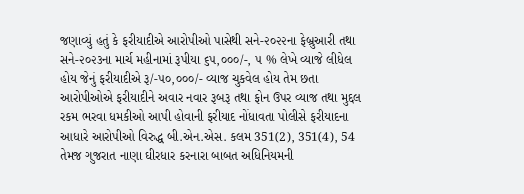જણાવ્યું હતું કે ફરીયાદીએ આરોપીઓ પાસેથી સને-૨૦૨૨ના ફેબ્રુઆરી તથા સને-૨૦૨૩ના માર્ચ મહીનામાં રૂપીયા ૬૫,૦૦૦/-, ૫ % લેખે વ્યાજે લીધેલ હોય જેનું ફરીયાદીએ રૂ/-૫૦,૦૦૦/- વ્યાજ ચુકવેલ હોય તેમ છતા આરોપીઓએ ફરીયાદીને અવાર નવાર રૂબરૂ તથા ફોન ઉપર વ્યાજ તથા મુદ્દલ રકમ ભરવા ધમકીઓ આપી હોવાની ફરીયાદ નોંધાવતા પોલીસે ફરીયાદના આધારે આરોપીઓ વિરુદ્ધ બી.એન.એસ. કલમ 351(2), 351(4), 54 તેમજ ગુજરાત નાણા ઘીરધાર કરનારા બાબત અધિનિયમની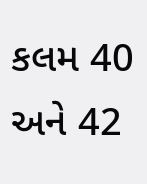કલમ 40 અને 42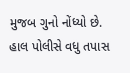મુજબ ગુનો નોંધ્યો છે. હાલ પોલીસે વધુ તપાસ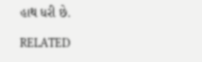હાથ ધરી છે.

RELATED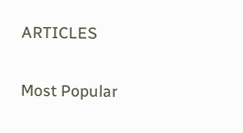ARTICLES

Most Popular